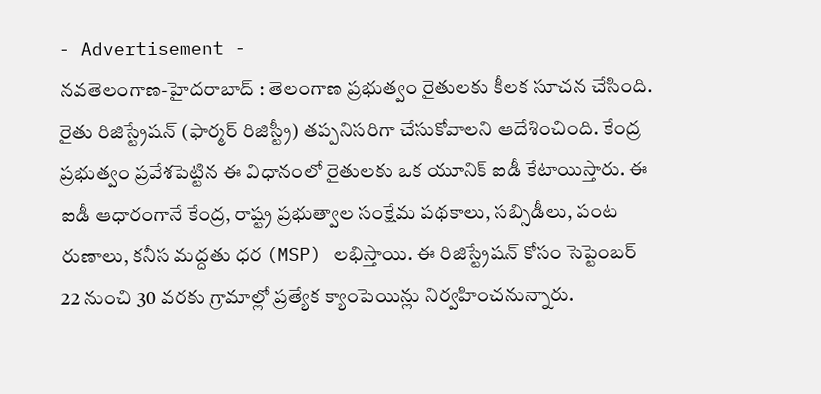- Advertisement -
నవతెలంగాణ-హైదరాబాద్ : తెలంగాణ ప్రభుత్వం రైతులకు కీలక సూచన చేసింది. రైతు రిజిస్ట్రేషన్ (ఫార్మర్ రిజిస్ట్రీ) తప్పనిసరిగా చేసుకోవాలని ఆదేశించింది. కేంద్ర ప్రభుత్వం ప్రవేశపెట్టిన ఈ విధానంలో రైతులకు ఒక యూనిక్ ఐడీ కేటాయిస్తారు. ఈ ఐడీ ఆధారంగానే కేంద్ర, రాష్ట్ర ప్రభుత్వాల సంక్షేమ పథకాలు, సబ్సిడీలు, పంట రుణాలు, కనీస మద్దతు ధర (MSP) లభిస్తాయి. ఈ రిజిస్ట్రేషన్ కోసం సెప్టెంబర్ 22 నుంచి 30 వరకు గ్రామాల్లో ప్రత్యేక క్యాంపెయిన్లు నిర్వహించనున్నారు.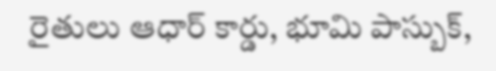రైతులు ఆధార్ కార్డు, భూమి పాస్బుక్,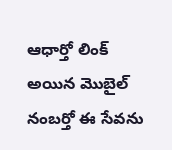ఆధార్తో లింక్ అయిన మొబైల్ నంబర్తో ఈ సేవను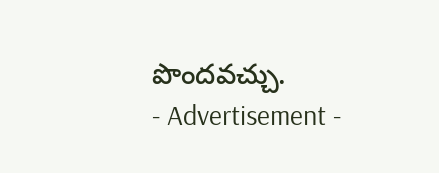పొందవచ్చు.
- Advertisement -